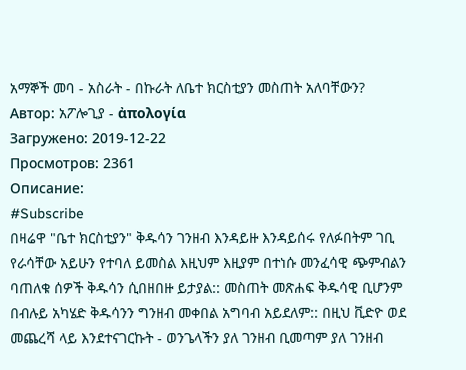አማኞች መባ - አስራት - በኩራት ለቤተ ክርስቲያን መስጠት አለባቸውን?
Автор: አፖሎጊያ - ἀπολογία
Загружено: 2019-12-22
Просмотров: 2361
Описание:
#Subscribe
በዛሬዋ "ቤተ ክርስቲያን" ቅዱሳን ገንዘብ እንዳይዙ እንዳይሰሩ የለፉበትም ገቢ የራሳቸው አይሁን የተባለ ይመስል እዚህም እዚያም በተነሱ መንፈሳዊ ጭምብልን ባጠለቁ ሰዎች ቅዱሳን ሲበዘበዙ ይታያል:: መስጠት መጽሐፍ ቅዱሳዊ ቢሆንም በብሉይ አካሄድ ቅዱሳንን ግንዘብ መቀበል አግባብ አይደለም:: በዚህ ቪድዮ ወደ መጨረሻ ላይ እንደተናገርኩት - ወንጌላችን ያለ ገንዘብ ቢመጣም ያለ ገንዘብ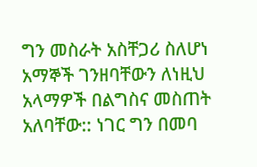ግን መስራት አስቸጋሪ ስለሆነ አማኞች ገንዘባቸውን ለነዚህ አላማዎች በልግስና መስጠት አለባቸው:: ነገር ግን በመባ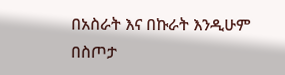በአስራት እና በኩራት እንዲሁም በስጦታ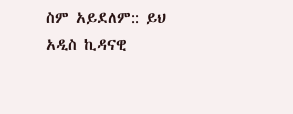ስም አይደለም:: ይህ አዲስ ኪዳናዊ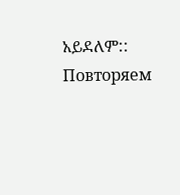አይደለም::
Повторяем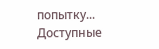попытку...
Доступные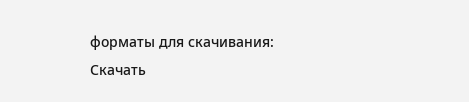форматы для скачивания:
Скачать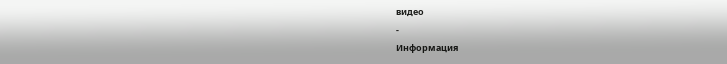видео
-
Информация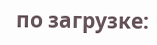по загрузке: